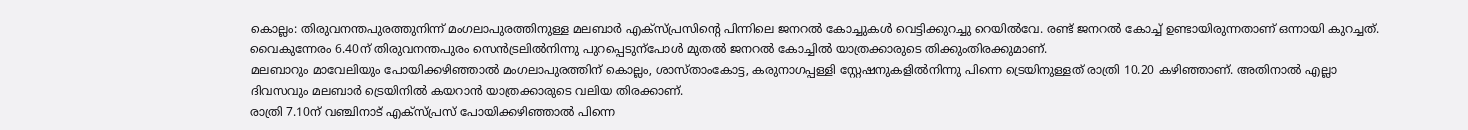കൊല്ലം: തിരുവനന്തപുരത്തുനിന്ന് മംഗലാപുരത്തിനുള്ള മലബാർ എക്സ്പ്രസിന്റെ പിന്നിലെ ജനറൽ കോച്ചുകൾ വെട്ടിക്കുറച്ചു റെയിൽവേ. രണ്ട് ജനറൽ കോച്ച് ഉണ്ടായിരുന്നതാണ് ഒന്നായി കുറച്ചത്. വൈകുന്നേരം 6.40ന് തിരുവനന്തപുരം സെൻട്രലിൽനിന്നു പുറപ്പെടുന്പോൾ മുതൽ ജനറൽ കോച്ചിൽ യാത്രക്കാരുടെ തിക്കുംതിരക്കുമാണ്.
മലബാറും മാവേലിയും പോയിക്കഴിഞ്ഞാൽ മംഗലാപുരത്തിന് കൊല്ലം, ശാസ്താംകോട്ട, കരുനാഗപ്പള്ളി സ്റ്റേഷനുകളിൽനിന്നു പിന്നെ ട്രെയിനുള്ളത് രാത്രി 10.20 കഴിഞ്ഞാണ്. അതിനാൽ എല്ലാ ദിവസവും മലബാർ ട്രെയിനിൽ കയറാൻ യാത്രക്കാരുടെ വലിയ തിരക്കാണ്.
രാത്രി 7.10ന് വഞ്ചിനാട് എക്സ്പ്രസ് പോയിക്കഴിഞ്ഞാൽ പിന്നെ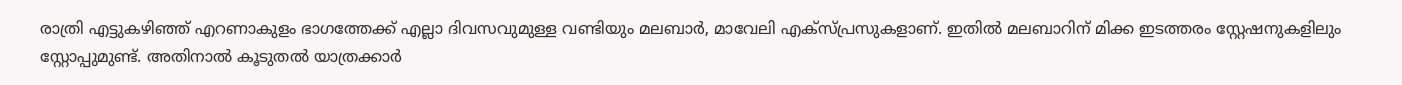രാത്രി എട്ടുകഴിഞ്ഞ് എറണാകുളം ഭാഗത്തേക്ക് എല്ലാ ദിവസവുമുള്ള വണ്ടിയും മലബാർ, മാവേലി എക്സ്പ്രസുകളാണ്. ഇതിൽ മലബാറിന് മിക്ക ഇടത്തരം സ്റ്റേഷനുകളിലും സ്റ്റോപ്പുമുണ്ട്. അതിനാൽ കൂടുതൽ യാത്രക്കാർ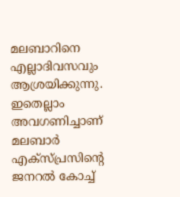മലബാറിനെ എല്ലാദിവസവും ആശ്രയിക്കുന്നു. ഇതെല്ലാം അവഗണിച്ചാണ് മലബാർ എക്സ്പ്രസിന്റെ ജനറൽ കോച്ച്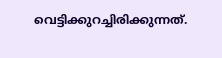വെട്ടിക്കുറച്ചിരിക്കുന്നത്.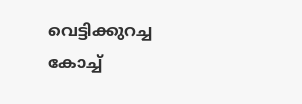വെട്ടിക്കുറച്ച കോച്ച്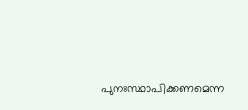പുനഃസ്ഥാപിക്കണമെന്ന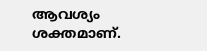ആവശ്യം ശക്തമാണ്.